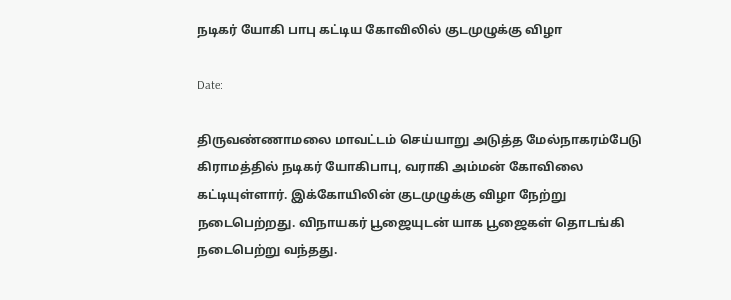நடிகர் யோகி பாபு கட்டிய கோவிலில் குடமுழுக்கு விழா

Date:

திருவண்ணாமலை மாவட்டம் செய்யாறு அடுத்த மேல்நாகரம்பேடு கிராமத்தில் நடிகர் யோகிபாபு, வராகி அம்மன் கோவிலை கட்டியுள்ளார். இக்கோயிலின் குடமுழுக்கு விழா நேற்று நடைபெற்றது. விநாயகர் பூஜையுடன் யாக பூஜைகள் தொடங்கி நடைபெற்று வந்தது.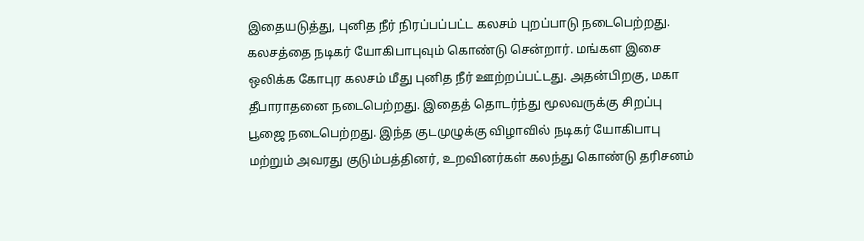இதையடுத்து, புனித நீர் நிரப்பப்பட்ட கலசம் புறப்பாடு நடைபெற்றது. கலசத்தை நடிகர் யோகிபாபுவும் கொண்டு சென்றார். மங்கள இசை ஒலிக்க கோபுர கலசம் மீது புனித நீர் ஊற்றப்பட்டது. அதன்பிறகு, மகா தீபாராதனை நடைபெற்றது. இதைத் தொடர்ந்து மூலவருக்கு சிறப்பு பூஜை நடைபெற்றது. இந்த குடமுழுக்கு விழாவில் நடிகர் யோகிபாபு மற்றும் அவரது குடும்பத்தினர், உறவினர்கள் கலந்து கொண்டு தரிசனம்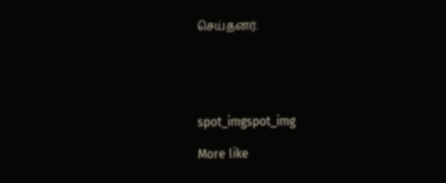செய்தனர்.





spot_imgspot_img

More like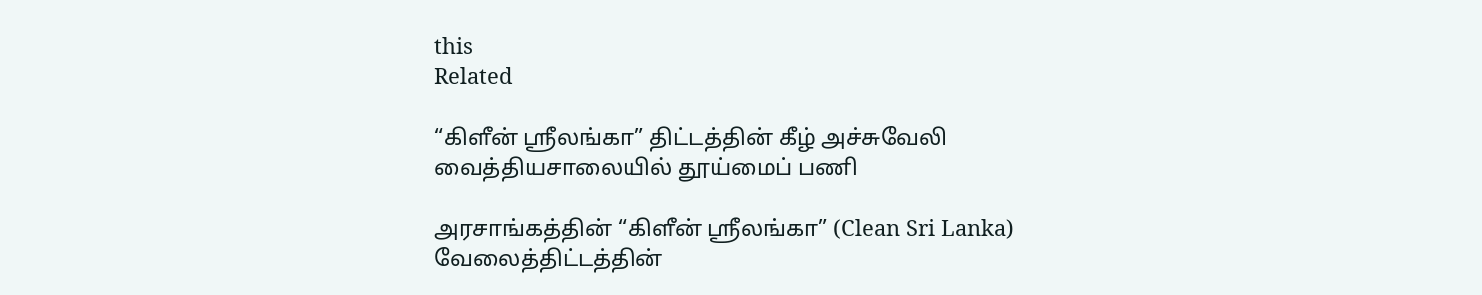this
Related

“கிளீன் ஸ்ரீலங்கா” திட்டத்தின் கீழ் அச்சுவேலி வைத்தியசாலையில் தூய்மைப் பணி

அரசாங்கத்தின் “கிளீன் ஸ்ரீலங்கா” (Clean Sri Lanka) வேலைத்திட்டத்தின்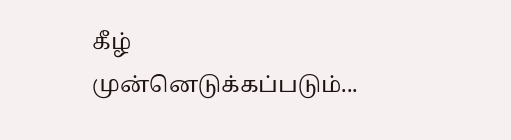கீழ் முன்னெடுக்கப்படும்...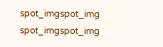spot_imgspot_img
spot_imgspot_img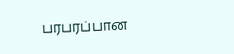பரபரப்பான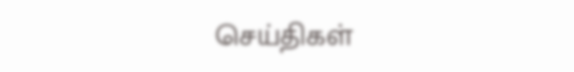செய்திகள்